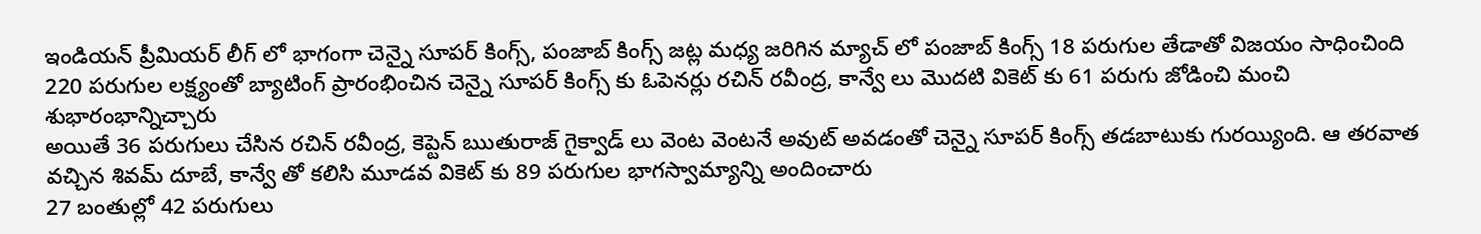ఇండియన్ ప్రీమియర్ లీగ్ లో భాగంగా చెన్నై సూపర్ కింగ్స్, పంజాబ్ కింగ్స్ జట్ల మధ్య జరిగిన మ్యాచ్ లో పంజాబ్ కింగ్స్ 18 పరుగుల తేడాతో విజయం సాధించింది
220 పరుగుల లక్ష్యంతో బ్యాటింగ్ ప్రారంభించిన చెన్నై సూపర్ కింగ్స్ కు ఓపెనర్లు రచిన్ రవీంద్ర, కాన్వే లు మొదటి వికెట్ కు 61 పరుగు జోడించి మంచి శుభారంభాన్నిచ్చారు
అయితే 36 పరుగులు చేసిన రచిన్ రవీంద్ర, కెప్టెన్ ఋతురాజ్ గైక్వాడ్ లు వెంట వెంటనే అవుట్ అవడంతో చెన్నై సూపర్ కింగ్స్ తడబాటుకు గురయ్యింది. ఆ తరవాత వచ్చిన శివమ్ దూబే, కాన్వే తో కలిసి మూడవ వికెట్ కు 89 పరుగుల భాగస్వామ్యాన్ని అందించారు
27 బంతుల్లో 42 పరుగులు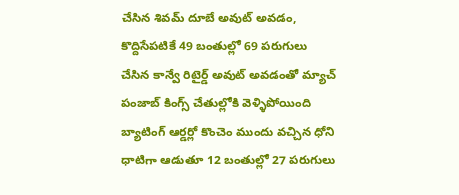చేసిన శివమ్ దూబే అవుట్ అవడం, కొద్దిసేపటికే 49 బంతుల్లో 69 పరుగులు చేసిన కాన్వే రిటైర్డ్ అవుట్ అవడంతో మ్యాచ్ పంజాబ్ కింగ్స్ చేతుల్లోకి వెళ్ళిపోయింది
బ్యాటింగ్ ఆర్డర్లో కొంచెం ముందు వచ్చిన ధోని ధాటిగా ఆడుతూ 12 బంతుల్లో 27 పరుగులు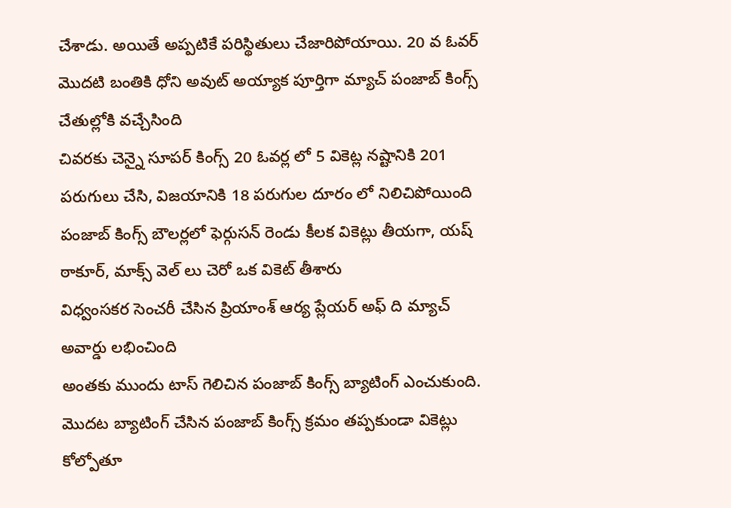చేశాడు. అయితే అప్పటికే పరిస్థితులు చేజారిపోయాయి. 20 వ ఓవర్ మొదటి బంతికి ధోని అవుట్ అయ్యాక పూర్తిగా మ్యాచ్ పంజాబ్ కింగ్స్ చేతుల్లోకి వచ్చేసింది
చివరకు చెన్నై సూపర్ కింగ్స్ 20 ఓవర్ల లో 5 వికెట్ల నష్టానికి 201 పరుగులు చేసి, విజయానికి 18 పరుగుల దూరం లో నిలిచిపోయింది
పంజాబ్ కింగ్స్ బౌలర్లలో ఫెర్గుసన్ రెండు కీలక వికెట్లు తీయగా, యష్ ఠాకూర్, మాక్స్ వెల్ లు చెరో ఒక వికెట్ తీశారు
విధ్వంసకర సెంచరీ చేసిన ప్రియాంశ్ ఆర్య ప్లేయర్ అఫ్ ది మ్యాచ్ అవార్డు లభించింది
అంతకు ముందు టాస్ గెలిచిన పంజాబ్ కింగ్స్ బ్యాటింగ్ ఎంచుకుంది. మొదట బ్యాటింగ్ చేసిన పంజాబ్ కింగ్స్ క్రమం తప్పకుండా వికెట్లు కోల్పోతూ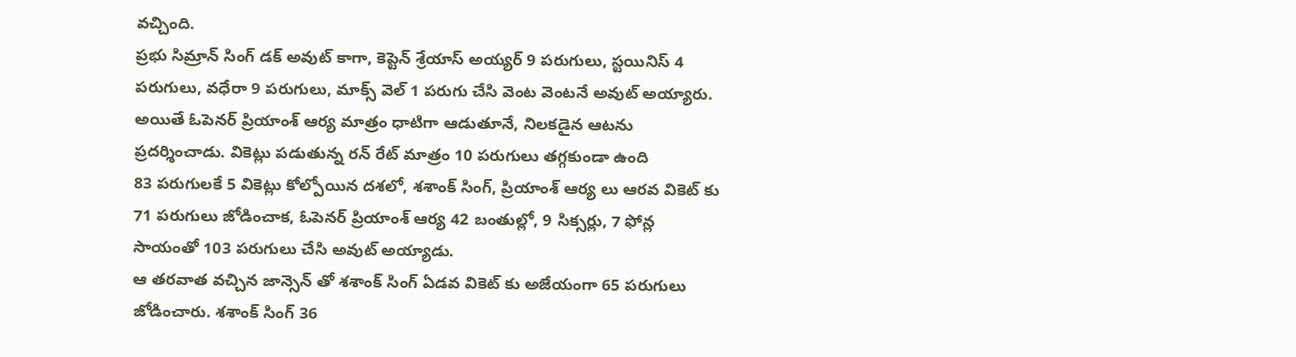వచ్చింది.
ప్రభు సిమ్రాన్ సింగ్ డక్ అవుట్ కాగా, కెప్టెన్ శ్రేయాస్ అయ్యర్ 9 పరుగులు, స్టయినిస్ 4 పరుగులు, వధేరా 9 పరుగులు, మాక్స్ వెల్ 1 పరుగు చేసి వెంట వెంటనే అవుట్ అయ్యారు. అయితే ఓపెనర్ ప్రియాంశ్ ఆర్య మాత్రం ధాటిగా ఆడుతూనే, నిలకడైన ఆటను ప్రదర్శించాడు. వికెట్లు పడుతున్న రన్ రేట్ మాత్రం 10 పరుగులు తగ్గకుండా ఉంది
83 పరుగులకే 5 వికెట్లు కోల్పోయిన దశలో, శశాంక్ సింగ్, ప్రియాంశ్ ఆర్య లు ఆరవ వికెట్ కు 71 పరుగులు జోడించాక, ఓపెనర్ ప్రియాంశ్ ఆర్య 42 బంతుల్లో, 9 సిక్సర్లు, 7 ఫోన్ల సాయంతో 103 పరుగులు చేసి అవుట్ అయ్యాడు.
ఆ తరవాత వచ్చిన జాన్సెన్ తో శశాంక్ సింగ్ ఏడవ వికెట్ కు అజేయంగా 65 పరుగులు జోడించారు. శశాంక్ సింగ్ 36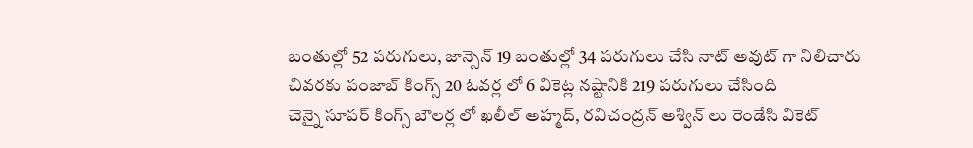బంతుల్లో 52 పరుగులు, జాన్సెన్ 19 బంతుల్లో 34 పరుగులు చేసి నాట్ అవుట్ గా నిలిచారు
చివరకు పంజాబ్ కింగ్స్ 20 ఓవర్ల లో 6 వికెట్ల నష్టానికి 219 పరుగులు చేసింది
చెన్నై సూపర్ కింగ్స్ బౌలర్ల లో ఖలీల్ అహ్మద్, రవిచంద్రన్ అశ్విన్ లు రెండేసి వికెట్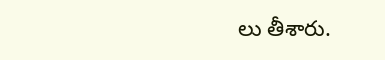లు తీశారు.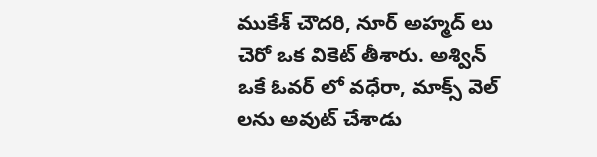ముకేశ్ చౌదరి, నూర్ అహ్మద్ లు చెరో ఒక వికెట్ తీశారు. అశ్విన్ ఒకే ఓవర్ లో వధేరా, మాక్స్ వెల్ లను అవుట్ చేశాడు